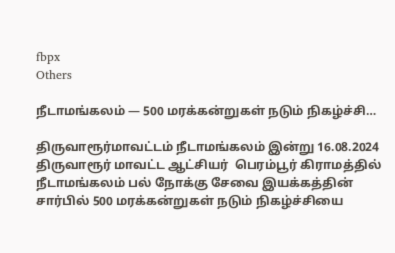fbpx
Others

நீடாமங்கலம் — 500 மரக்கன்றுகள் நடும் நிகழ்ச்சி…

திருவாரூர்மாவட்டம் நீடாமங்கலம் இன்று 16.08.2024 திருவாரூர் மாவட்ட ஆட்சியர்  பெரம்பூர் கிராமத்தில் நீடாமங்கலம் பல் நோக்கு சேவை இயக்கத்தின் சார்பில் 500 மரக்கன்றுகள் நடும் நிகழ்ச்சியை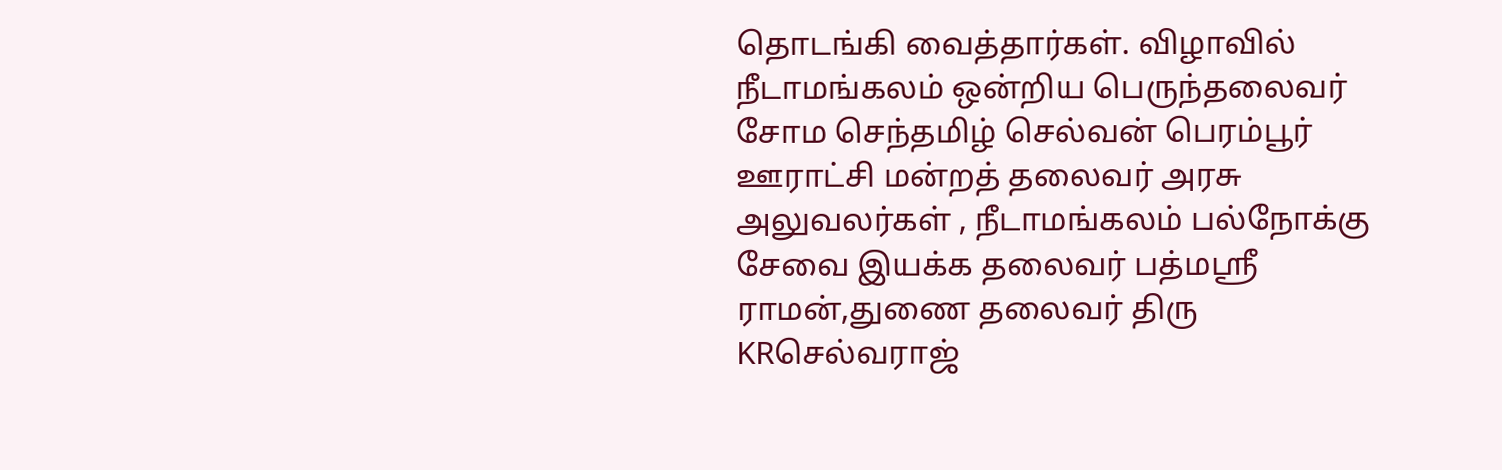தொடங்கி வைத்தார்கள். விழாவில் நீடாமங்கலம் ஒன்றிய பெருந்தலைவர் சோம செந்தமிழ் செல்வன் பெரம்பூர் ஊராட்சி மன்றத் தலைவர் அரசு அலுவலர்கள் , நீடாமங்கலம் பல்நோக்கு சேவை இயக்க தலைவர் பத்மஸ்ரீ ராமன்,துணை தலைவர் திரு KRசெல்வராஜ்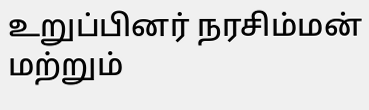உறுப்பினர் நரசிம்மன் மற்றும்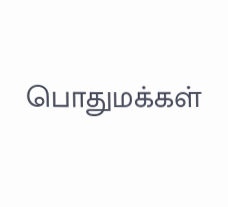பொதுமக்கள்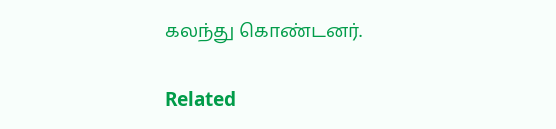கலந்து கொண்டனர்.

Related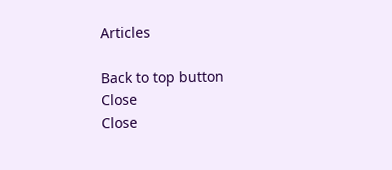Articles

Back to top button
Close
Close